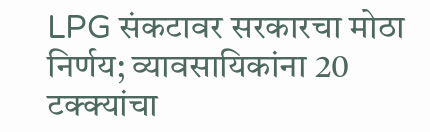LPG संकटावर सरकारचा मोठा निर्णय; व्यावसायिकांना 20 टक्क्यांचा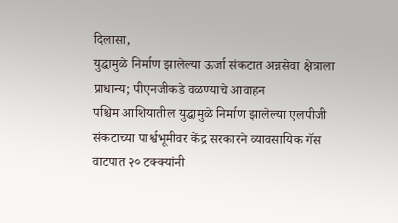दिलासा,
युद्धामुळे निर्माण झालेल्या ऊर्जा संकटात अन्नसेवा क्षेत्राला प्राधान्य; पीएनजीकडे वळण्याचे आवाहन
पश्चिम आशियातील युद्धामुळे निर्माण झालेल्या एलपीजी संकटाच्या पार्श्वभूमीवर केंद्र सरकारने व्यावसायिक गॅस वाटपात २० टक्क्यांनी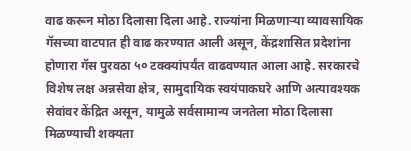वाढ करून मोठा दिलासा दिला आहे. राज्यांना मिळणाऱ्या व्यावसायिक गॅसच्या वाटपात ही वाढ करण्यात आली असून, केंद्रशासित प्रदेशांना होणारा गॅस पुरवठा ५० टक्क्यांपर्यंत वाढवण्यात आला आहे. सरकारचे विशेष लक्ष अन्नसेवा क्षेत्र, सामुदायिक स्वयंपाकघरे आणि अत्यावश्यक सेवांवर केंद्रित असून, यामुळे सर्वसामान्य जनतेला मोठा दिलासा मिळण्याची शक्यता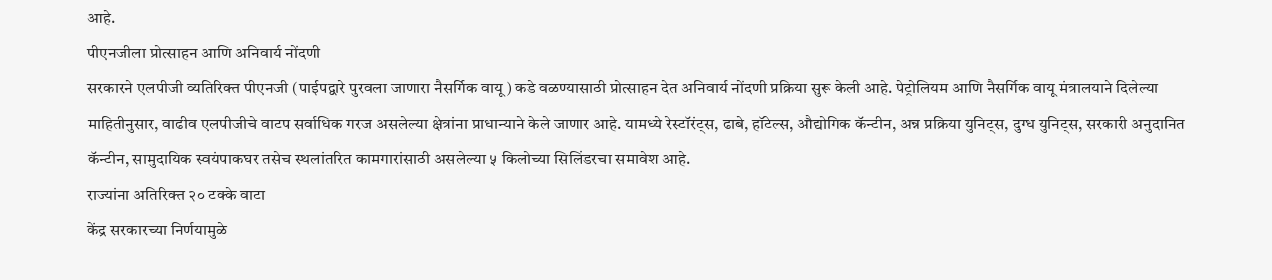आहे.
पीएनजीला प्रोत्साहन आणि अनिवार्य नोंदणी
सरकारने एलपीजी व्यतिरिक्त पीएनजी (पाईपद्वारे पुरवला जाणारा नैसर्गिक वायू) कडे वळण्यासाठी प्रोत्साहन देत अनिवार्य नोंदणी प्रक्रिया सुरू केली आहे. पेट्रोलियम आणि नैसर्गिक वायू मंत्रालयाने दिलेल्या माहितीनुसार, वाढीव एलपीजीचे वाटप सर्वाधिक गरज असलेल्या क्षेत्रांना प्राधान्याने केले जाणार आहे. यामध्ये रेस्टॉरंट्स, ढाबे, हॉटेल्स, औद्योगिक कॅन्टीन, अन्न प्रक्रिया युनिट्स, दुग्ध युनिट्स, सरकारी अनुदानित कॅन्टीन, सामुदायिक स्वयंपाकघर तसेच स्थलांतरित कामगारांसाठी असलेल्या ५ किलोच्या सिलिंडरचा समावेश आहे.
राज्यांना अतिरिक्त २० टक्के वाटा
केंद्र सरकारच्या निर्णयामुळे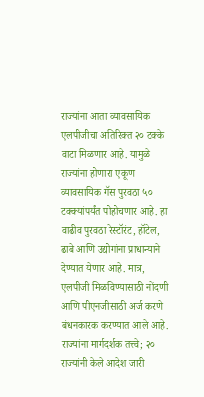राज्यांना आता व्यावसायिक एलपीजीचा अतिरिक्त २० टक्के वाटा मिळणार आहे. यामुळे राज्यांना होणारा एकूण व्यावसायिक गॅस पुरवठा ५० टक्क्यांपर्यंत पोहोचणार आहे. हा वाढीव पुरवठा रेस्टॉरंट, हॉटेल, ढाबे आणि उद्योगांना प्राधान्याने देण्यात येणार आहे. मात्र, एलपीजी मिळविण्यासाठी नोंदणी आणि पीएनजीसाठी अर्ज करणे बंधनकारक करण्यात आले आहे.
राज्यांना मार्गदर्शक तत्त्वे; २० राज्यांनी केले आदेश जारी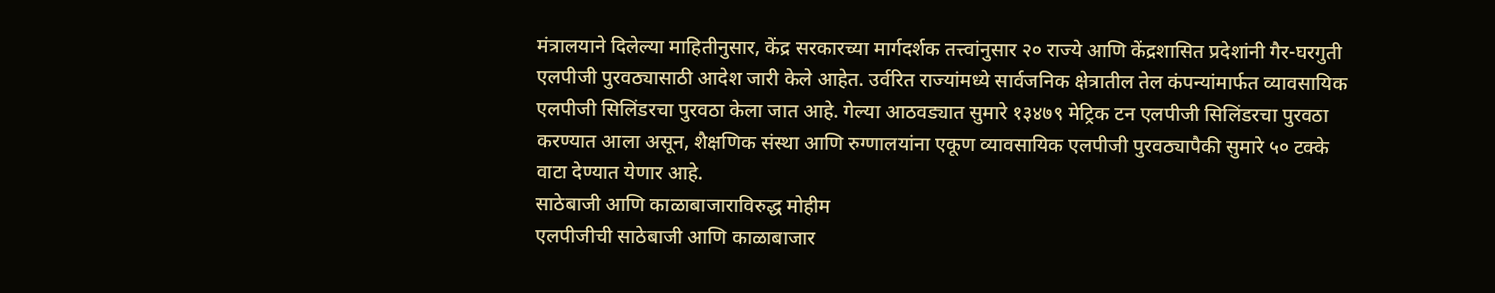मंत्रालयाने दिलेल्या माहितीनुसार, केंद्र सरकारच्या मार्गदर्शक तत्त्वांनुसार २० राज्ये आणि केंद्रशासित प्रदेशांनी गैर-घरगुती एलपीजी पुरवठ्यासाठी आदेश जारी केले आहेत. उर्वरित राज्यांमध्ये सार्वजनिक क्षेत्रातील तेल कंपन्यांमार्फत व्यावसायिक एलपीजी सिलिंडरचा पुरवठा केला जात आहे. गेल्या आठवड्यात सुमारे १३४७९ मेट्रिक टन एलपीजी सिलिंडरचा पुरवठा करण्यात आला असून, शैक्षणिक संस्था आणि रुग्णालयांना एकूण व्यावसायिक एलपीजी पुरवठ्यापैकी सुमारे ५० टक्के वाटा देण्यात येणार आहे.
साठेबाजी आणि काळाबाजाराविरुद्ध मोहीम
एलपीजीची साठेबाजी आणि काळाबाजार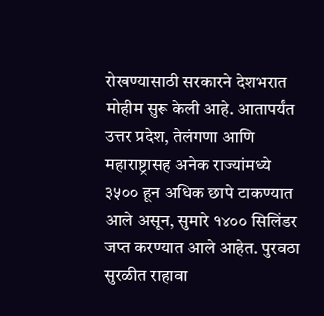रोखण्यासाठी सरकारने देशभरात मोहीम सुरू केली आहे. आतापर्यंत उत्तर प्रदेश, तेलंगणा आणि महाराष्ट्रासह अनेक राज्यांमध्ये ३५०० हून अधिक छापे टाकण्यात आले असून, सुमारे १४०० सिलिंडर जप्त करण्यात आले आहेत. पुरवठा सुरळीत राहावा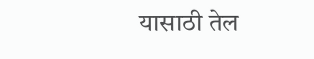यासाठी तेल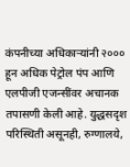कंपनीच्या अधिकाऱ्यांनी २००० हून अधिक पेट्रोल पंप आणि एलपीजी एजन्सींवर अचानक तपासणी केली आहे. युद्धसदृश परिस्थिती असूनही, रुग्णालये,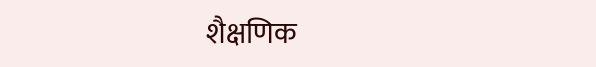शैक्षणिक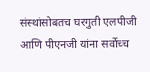संस्थांसोबतच घरगुती एलपीजी आणि पीएनजी यांना सर्वोच्च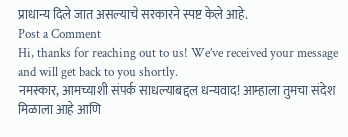प्राधान्य दिले जात असल्याचे सरकारने स्पष्ट केले आहे.
Post a Comment
Hi, thanks for reaching out to us! We’ve received your message and will get back to you shortly.
नमस्कार, आमच्याशी संपर्क साधल्याबद्दल धन्यवाद! आम्हाला तुमचा संदेश मिळाला आहे आणि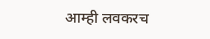आम्ही लवकरच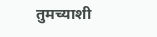तुमच्याशी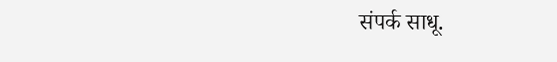संपर्क साधू.